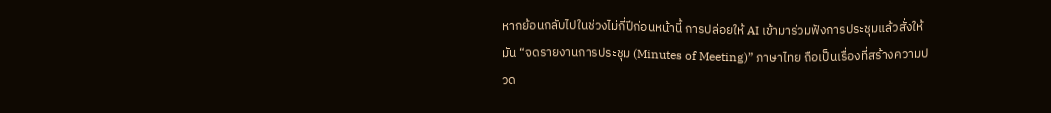หากย้อนกลับไปในช่วงไม่กี่ปีก่อนหน้านี้ การปล่อยให้ AI เข้ามาร่วมฟังการประชุมแล้วสั่งให้มัน “จดรายงานการประชุม (Minutes of Meeting)” ภาษาไทย ถือเป็นเรื่องที่สร้างความปวด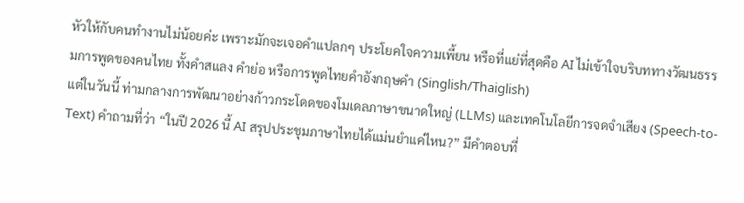หัวให้กับคนทำงานไม่น้อยค่ะ เพราะมักจะเจอคำแปลกๆ ประโยคใจความเพี้ยน หรือที่แย่ที่สุดคือ AI ไม่เข้าใจบริบททางวัฒนธรรมการพูดของคนไทย ทั้งคำสแลง คำย่อ หรือการพูดไทยคำอังกฤษคำ (Singlish/Thaiglish)
แต่ในวันนี้ ท่ามกลางการพัฒนาอย่างก้าวกระโดดของโมเดลภาษาขนาดใหญ่ (LLMs) และเทคโนโลยีการจดจำเสียง (Speech-to-Text) คำถามที่ว่า “ในปี 2026 นี้ AI สรุปประชุมภาษาไทยได้แม่นยำแค่ไหน?” มีคำตอบที่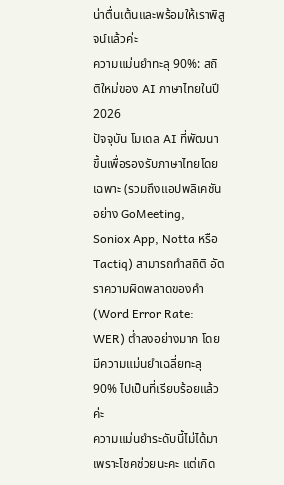น่าตื่นเต้นและพร้อมให้เราพิสูจน์แล้วค่ะ
ความแม่นยำทะลุ 90%: สถิติใหม่ของ AI ภาษาไทยในปี 2026
ปัจจุบัน โมเดล AI ที่พัฒนาขึ้นเพื่อรองรับภาษาไทยโดยเฉพาะ (รวมถึงแอปพลิเคชันอย่าง GoMeeting, Soniox App, Notta หรือ Tactiq) สามารถทำสถิติ อัตราความผิดพลาดของคำ (Word Error Rate: WER) ต่ำลงอย่างมาก โดยมีความแม่นยำเฉลี่ยทะลุ 90% ไปเป็นที่เรียบร้อยแล้วค่ะ
ความแม่นยำระดับนี้ไม่ได้มาเพราะโชคช่วยนะคะ แต่เกิด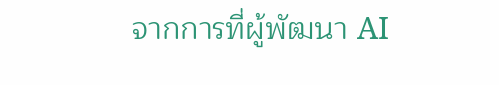จากการที่ผู้พัฒนา AI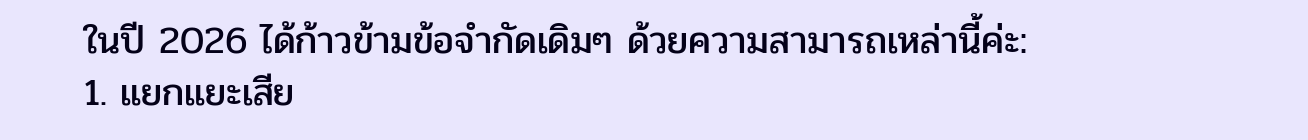ในปี 2026 ได้ก้าวข้ามข้อจำกัดเดิมๆ ด้วยความสามารถเหล่านี้ค่ะ:
1. แยกแยะเสีย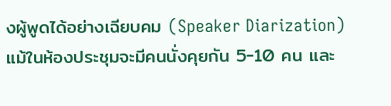งผู้พูดได้อย่างเฉียบคม (Speaker Diarization)
แม้ในห้องประชุมจะมีคนนั่งคุยกัน 5-10 คน และ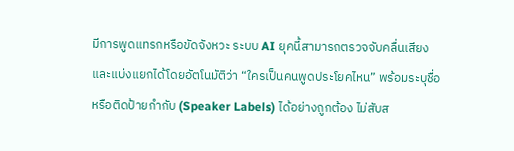มีการพูดแทรกหรือขัดจังหวะ ระบบ AI ยุคนี้สามารถตรวจจับคลื่นเสียงและแบ่งแยกได้โดยอัตโนมัติว่า “ใครเป็นคนพูดประโยคไหน” พร้อมระบุชื่อหรือติดป้ายกำกับ (Speaker Labels) ได้อย่างถูกต้อง ไม่สับส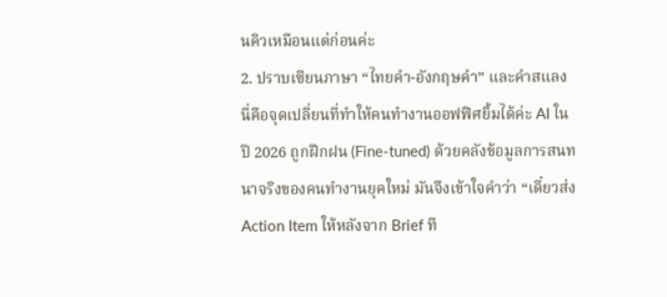นคิวเหมือนแต่ก่อนค่ะ
2. ปราบเซียนภาษา “ไทยคำ-อังกฤษคำ” และคำสแลง
นี่คือจุดเปลี่ยนที่ทำให้คนทำงานออฟฟิศยิ้มได้ค่ะ AI ในปี 2026 ถูกฝึกฝน (Fine-tuned) ด้วยคลังข้อมูลการสนทนาจริงของคนทำงานยุคใหม่ มันจึงเข้าใจคำว่า “เดี๋ยวส่ง Action Item ให้หลังจาก Brief ที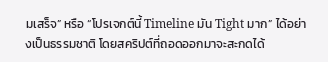มเสร็จ” หรือ “โปรเจกต์นี้ Timeline มัน Tight มาก” ได้อย่างเป็นธรรมชาติ โดยสคริปต์ที่ถอดออกมาจะสะกดได้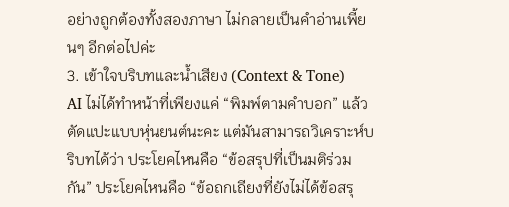อย่างถูกต้องทั้งสองภาษา ไม่กลายเป็นคำอ่านเพี้ยนๆ อีกต่อไปค่ะ
3. เข้าใจบริบทและน้ำเสียง (Context & Tone)
AI ไม่ได้ทำหน้าที่เพียงแค่ “พิมพ์ตามคำบอก” แล้วตัดแปะแบบหุ่นยนต์นะคะ แต่มันสามารถวิเคราะห์บริบทได้ว่า ประโยคไหนคือ “ข้อสรุปที่เป็นมติร่วมกัน” ประโยคไหนคือ “ข้อถกเถียงที่ยังไม่ได้ข้อสรุ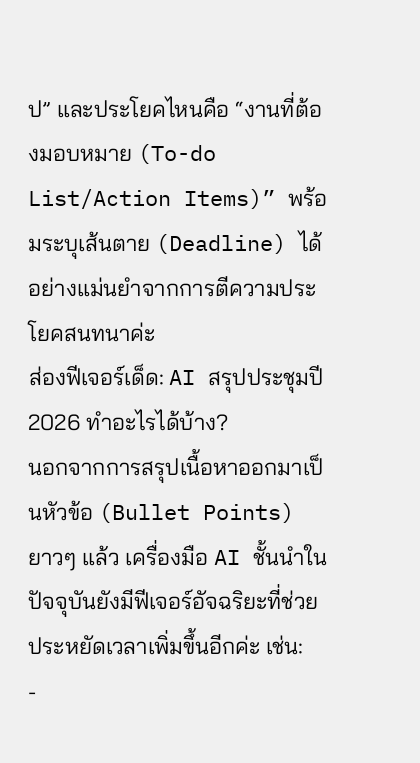ป” และประโยคไหนคือ “งานที่ต้องมอบหมาย (To-do List/Action Items)” พร้อมระบุเส้นตาย (Deadline) ได้อย่างแม่นยำจากการตีความประโยคสนทนาค่ะ
ส่องฟีเจอร์เด็ด: AI สรุปประชุมปี 2026 ทำอะไรได้บ้าง?
นอกจากการสรุปเนื้อหาออกมาเป็นหัวข้อ (Bullet Points) ยาวๆ แล้ว เครื่องมือ AI ชั้นนำในปัจจุบันยังมีฟีเจอร์อัจฉริยะที่ช่วยประหยัดเวลาเพิ่มขึ้นอีกค่ะ เช่น:
-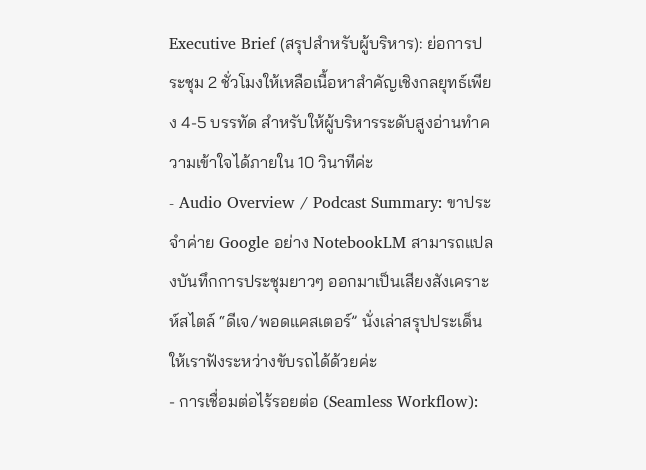Executive Brief (สรุปสำหรับผู้บริหาร): ย่อการประชุม 2 ชั่วโมงให้เหลือเนื้อหาสำคัญเชิงกลยุทธ์เพียง 4-5 บรรทัด สำหรับให้ผู้บริหารระดับสูงอ่านทำความเข้าใจได้ภายใน 10 วินาทีค่ะ
- Audio Overview / Podcast Summary: ขาประจำค่าย Google อย่าง NotebookLM สามารถแปลงบันทึกการประชุมยาวๆ ออกมาเป็นเสียงสังเคราะห์สไตล์ “ดีเจ/พอดแคสเตอร์” นั่งเล่าสรุปประเด็นให้เราฟังระหว่างขับรถได้ด้วยค่ะ
- การเชื่อมต่อไร้รอยต่อ (Seamless Workflow):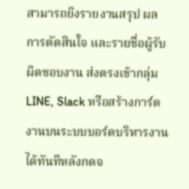สามารถยิงรายงานสรุป ผลการตัดสินใจ และรายชื่อผู้รับผิดชอบงาน ส่งตรงเข้ากลุ่ม LINE, Slack หรือสร้างการ์ดงานบนระบบบอร์ดบริหารงานได้ทันทีหลังกดจ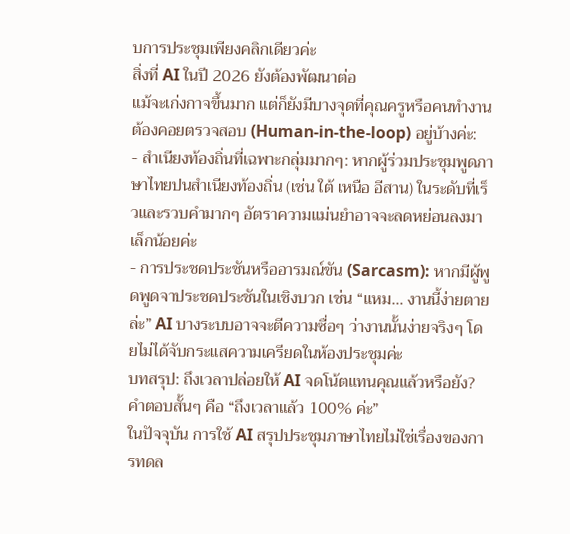บการประชุมเพียงคลิกเดียวค่ะ
สิ่งที่ AI ในปี 2026 ยังต้องพัฒนาต่อ
แม้จะเก่งกาจขึ้นมาก แต่ก็ยังมีบางจุดที่คุณครูหรือคนทำงานต้องคอยตรวจสอบ (Human-in-the-loop) อยู่บ้างค่ะ:
- สำเนียงท้องถิ่นที่เฉพาะกลุ่มมากๆ: หากผู้ร่วมประชุมพูดภาษาไทยปนสำเนียงท้องถิ่น (เช่น ใต้ เหนือ อีสาน) ในระดับที่เร็วและรวบคำมากๆ อัตราความแม่นยำอาจจะลดหย่อนลงมาเล็กน้อยค่ะ
- การประชดประชันหรืออารมณ์ขัน (Sarcasm): หากมีผู้พูดพูดจาประชดประชันในเชิงบวก เช่น “แหม… งานนี้ง่ายตายล่ะ” AI บางระบบอาจจะตีความซื่อๆ ว่างานนั้นง่ายจริงๆ โดยไม่ได้จับกระแสความเครียดในห้องประชุมค่ะ
บทสรุป: ถึงเวลาปล่อยให้ AI จดโน้ตแทนคุณแล้วหรือยัง?
คำตอบสั้นๆ คือ “ถึงเวลาแล้ว 100% ค่ะ”
ในปัจจุบัน การใช้ AI สรุปประชุมภาษาไทยไม่ใช่เรื่องของการทดล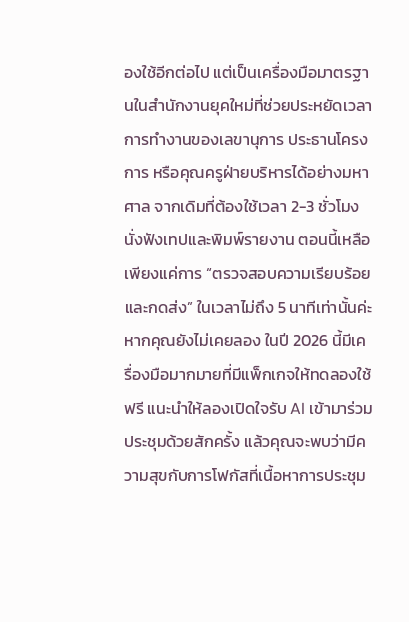องใช้อีกต่อไป แต่เป็นเครื่องมือมาตรฐานในสำนักงานยุคใหม่ที่ช่วยประหยัดเวลาการทำงานของเลขานุการ ประธานโครงการ หรือคุณครูฝ่ายบริหารได้อย่างมหาศาล จากเดิมที่ต้องใช้เวลา 2-3 ชั่วโมงนั่งฟังเทปและพิมพ์รายงาน ตอนนี้เหลือเพียงแค่การ “ตรวจสอบความเรียบร้อยและกดส่ง” ในเวลาไม่ถึง 5 นาทีเท่านั้นค่ะ
หากคุณยังไม่เคยลอง ในปี 2026 นี้มีเครื่องมือมากมายที่มีแพ็กเกจให้ทดลองใช้ฟรี แนะนำให้ลองเปิดใจรับ AI เข้ามาร่วมประชุมด้วยสักครั้ง แล้วคุณจะพบว่ามีความสุขกับการโฟกัสที่เนื้อหาการประชุม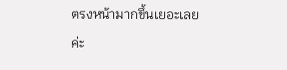ตรงหน้ามากขึ้นเยอะเลยค่ะ